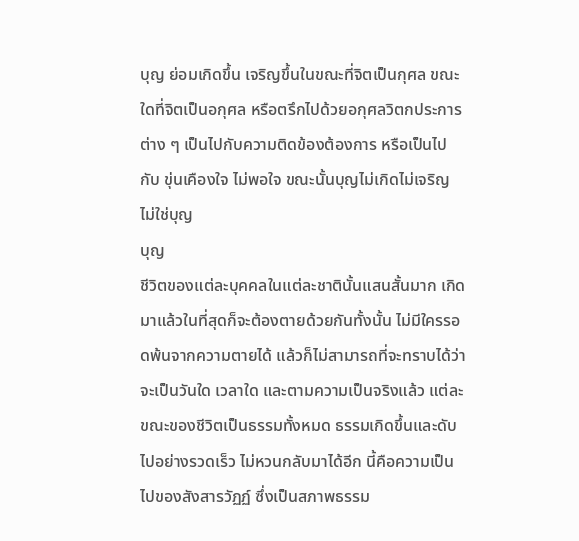บุญ ย่อมเกิดขึ้น เจริญขึ้นในขณะที่จิตเป็นกุศล ขณะใดที่จิตเป็นอกุศล หรือตรึกไปด้วยอกุศลวิตกประการต่าง ๆ เป็นไปกับความติดข้องต้องการ หรือเป็นไปกับ ขุ่นเคืองใจ ไม่พอใจ ขณะนั้นบุญไม่เกิดไม่เจริญ ไม่ใช่บุญ
บุญ
ชีวิตของแต่ละบุคคลในแต่ละชาตินั้นแสนสั้นมาก เกิดมาแล้วในที่สุดก็จะต้องตายด้วยกันทั้งนั้น ไม่มีใครรอดพ้นจากความตายได้ แล้วก็ไม่สามารถที่จะทราบได้ว่า จะเป็นวันใด เวลาใด และตามความเป็นจริงแล้ว แต่ละขณะของชีวิตเป็นธรรมทั้งหมด ธรรมเกิดขึ้นและดับไปอย่างรวดเร็ว ไม่หวนกลับมาได้อีก นี้คือความเป็นไปของสังสารวัฏฏ์ ซึ่งเป็นสภาพธรรม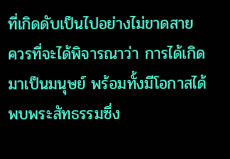ที่เกิดดับเป็นไปอย่างไม่ขาดสาย
ควรที่จะได้พิจารณาว่า การได้เกิดมาเป็นมนุษย์ พร้อมทั้งมีโอกาสได้พบพระสัทธรรมซึ่ง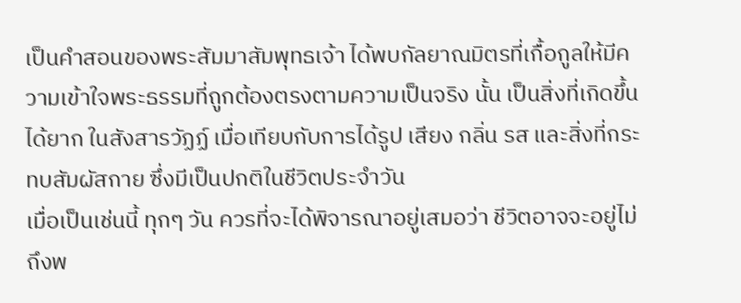เป็นคำสอนของพระสัมมาสัมพุทธเจ้า ได้พบกัลยาณมิตรที่เกื้อกูลให้มีความเข้าใจพระธรรมที่ถูกต้องตรงตามความเป็นจริง นั้น เป็นสิ่งที่เกิดขึ้นได้ยาก ในสังสารวัฏฏ์ เมื่อเทียบกับการได้รูป เสียง กลิ่น รส และสิ่งที่กระทบสัมผัสกาย ซึ่งมีเป็นปกติในชีวิตประจำวัน
เมื่อเป็นเช่นนี้ ทุกๆ วัน ควรที่จะได้พิจารณาอยู่เสมอว่า ชีวิตอาจจะอยู่ไม่ถึงพ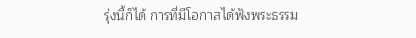รุ่งนี้ก็ได้ การที่มีโอกาสได้ฟังพระธรรม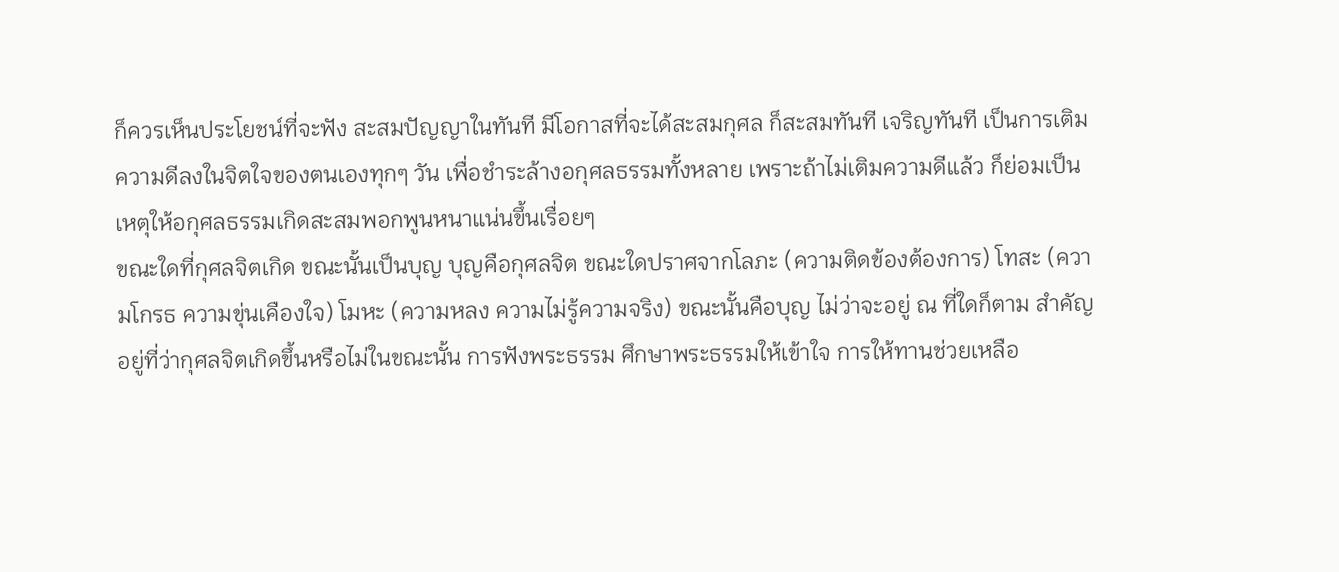ก็ควรเห็นประโยชน์ที่จะฟัง สะสมปัญญาในทันที มีโอกาสที่จะได้สะสมกุศล ก็สะสมทันที เจริญทันที เป็นการเติมความดีลงในจิตใจของตนเองทุกๆ วัน เพื่อชำระล้างอกุศลธรรมทั้งหลาย เพราะถ้าไม่เติมความดีแล้ว ก็ย่อมเป็นเหตุให้อกุศลธรรมเกิดสะสมพอกพูนหนาแน่นขึ้นเรื่อยๆ
ขณะใดที่กุศลจิตเกิด ขณะนั้นเป็นบุญ บุญคือกุศลจิต ขณะใดปราศจากโลภะ (ความติดข้องต้องการ) โทสะ (ความโกรธ ความขุ่นเคืองใจ) โมหะ (ความหลง ความไม่รู้ความจริง) ขณะนั้นคือบุญ ไม่ว่าจะอยู่ ณ ที่ใดก็ตาม สำคัญอยู่ที่ว่ากุศลจิตเกิดขึ้นหรือไม่ในขณะนั้น การฟังพระธรรม ศึกษาพระธรรมให้เข้าใจ การให้ทานช่วยเหลือ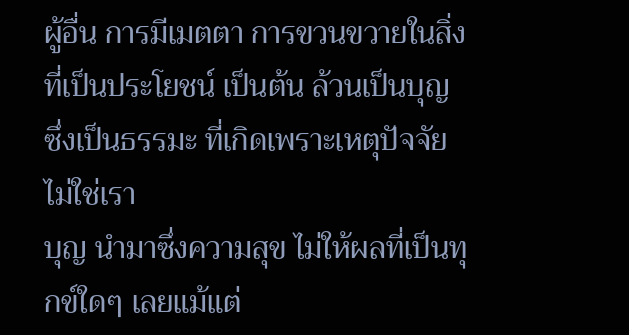ผู้อื่น การมีเมตตา การขวนขวายในสิ่งที่เป็นประโยชน์ เป็นต้น ล้วนเป็นบุญ ซึ่งเป็นธรรมะ ที่เกิดเพราะเหตุปัจจัย ไม่ใช่เรา
บุญ นำมาซึ่งความสุข ไม่ให้ผลที่เป็นทุกข์ใดๆ เลยแม้แต่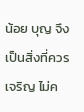น้อย บุญ จึงเป็นสิ่งที่ควรเจริญ ไม่ค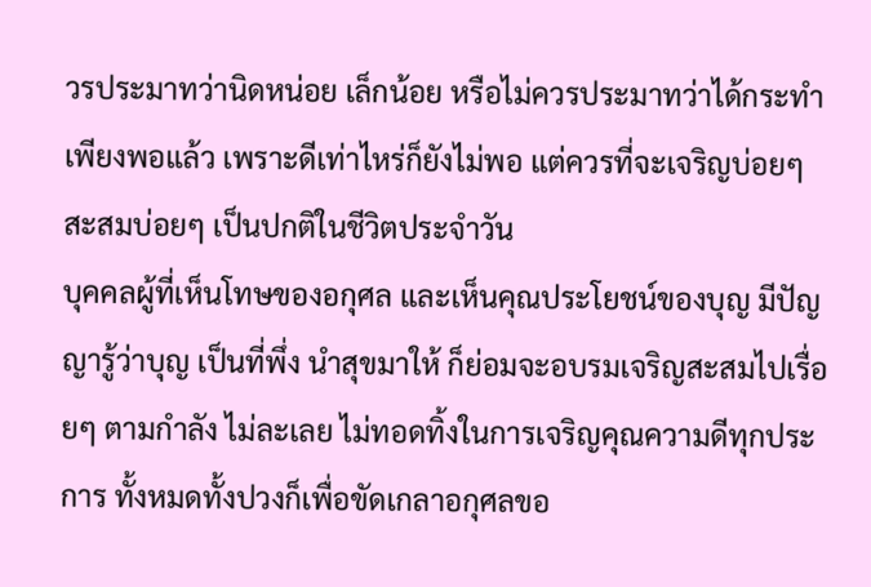วรประมาทว่านิดหน่อย เล็กน้อย หรือไม่ควรประมาทว่าได้กระทำเพียงพอแล้ว เพราะดีเท่าไหร่ก็ยังไม่พอ แต่ควรที่จะเจริญบ่อยๆ สะสมบ่อยๆ เป็นปกติในชีวิตประจำวัน
บุคคลผู้ที่เห็นโทษของอกุศล และเห็นคุณประโยชน์ของบุญ มีปัญญารู้ว่าบุญ เป็นที่พึ่ง นำสุขมาให้ ก็ย่อมจะอบรมเจริญสะสมไปเรื่อยๆ ตามกำลัง ไม่ละเลย ไม่ทอดทิ้งในการเจริญคุณความดีทุกประการ ทั้งหมดทั้งปวงก็เพื่อขัดเกลาอกุศลขอ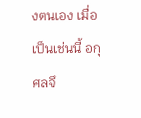งตนเอง เมื่อเป็นเช่นนี้ อกุศลจึ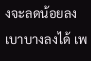งจะลดน้อยลง เบาบางลงได้ เพ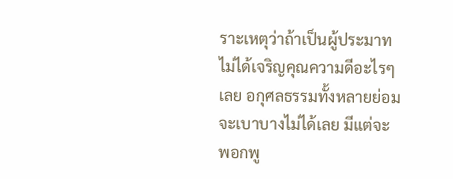ราะเหตุว่าถ้าเป็นผู้ประมาท ไม่ได้เจริญคุณความดีอะไรๆ เลย อกุศลธรรมทั้งหลายย่อมจะเบาบางไม่ได้เลย มีแต่จะพอกพู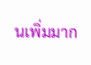นเพิ่มมาก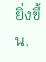ยิ่งขึ้น.